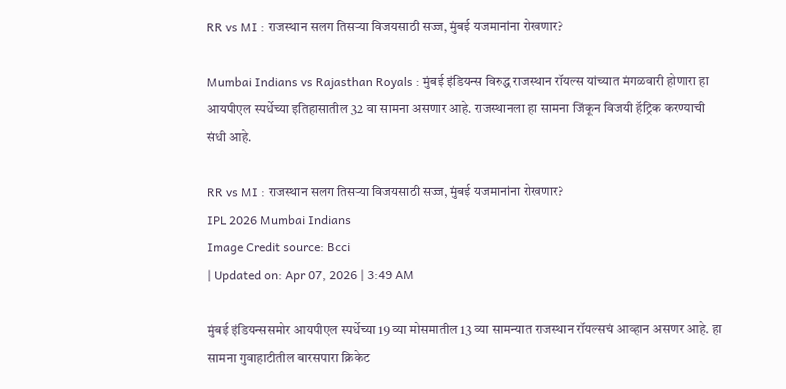RR vs MI : राजस्थान सलग तिसऱ्या विजयसाठी सज्ज, मुंबई यजमानांना रोखणार?

Mumbai Indians vs Rajasthan Royals : मुंबई इंडियन्स विरुद्ध राजस्थान रॉयल्स यांच्यात मंगळवारी होणारा हा आयपीएल स्पर्धेच्या इतिहासातील 32 वा सामना असणार आहे. राजस्थानला हा सामना जिंकून विजयी हॅट्रिक करण्याची संधी आहे.

RR vs MI : राजस्थान सलग तिसऱ्या विजयसाठी सज्ज, मुंबई यजमानांना रोखणार?
IPL 2026 Mumbai Indians
Image Credit source: Bcci
| Updated on: Apr 07, 2026 | 3:49 AM

मुंबई इंडियन्ससमोर आयपीएल स्पर्धेच्या 19 व्या मोसमातील 13 व्या सामन्यात राजस्थान रॉयल्सचं आव्हान असणर आहे. हा सामना गुवाहाटीतील बारसपारा क्रिकेट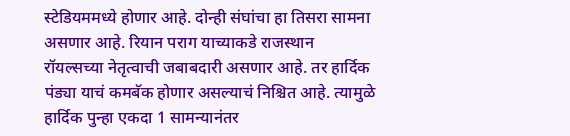स्टेडियममध्ये होणार आहे. दोन्ही संघांचा हा तिसरा सामना असणार आहे. रियान पराग याच्याकडे राजस्थान रॉयल्सच्या नेतृत्वाची जबाबदारी असणार आहे. तर हार्दिक पंड्या याचं कमबॅक होणार असल्याचं निश्चित आहे. त्यामुळे हार्दिक पुन्हा एकदा 1 सामन्यानंतर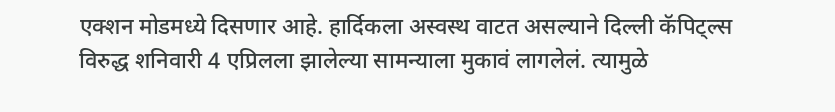एक्शन मोडमध्ये दिसणार आहे. हार्दिकला अस्वस्थ वाटत असल्याने दिल्ली कॅपिट्ल्स विरुद्ध शनिवारी 4 एप्रिलला झालेल्या सामन्याला मुकावं लागलेलं. त्यामुळे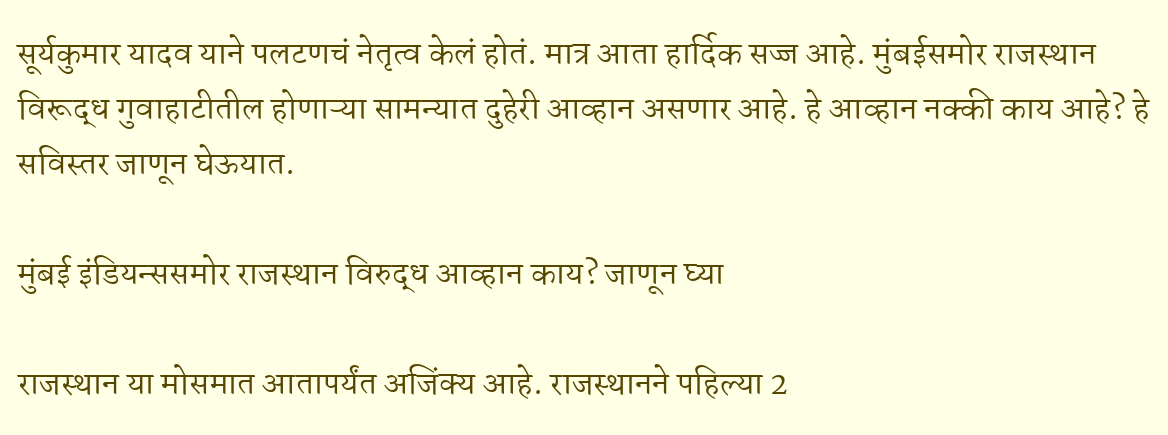सूर्यकुमार यादव याने पलटणचं नेतृत्व केलं होतं. मात्र आता हार्दिक सज्ज आहे. मुंबईसमोर राजस्थान विरूद्ध गुवाहाटीतील होणाऱ्या सामन्यात दुहेरी आव्हान असणार आहे. हे आव्हान नक्की काय आहे? हे सविस्तर जाणून घेऊयात.

मुंबई इंडियन्ससमोर राजस्थान विरुद्ध आव्हान काय? जाणून घ्या

राजस्थान या मोसमात आतापर्यंत अजिंक्य आहे. राजस्थानने पहिल्या 2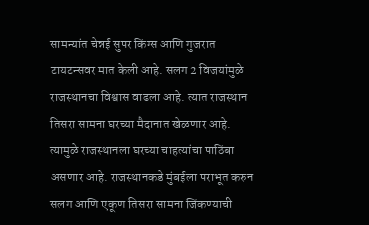सामन्यांत चेन्नई सुपर किंग्स आणि गुजरात टायटन्सवर मात केली आहे. सलग 2 विजयांमुळे राजस्थानचा विश्वास वाढला आहे. त्यात राजस्थान तिसरा सामना घरच्या मैदानात खेळणार आहे. त्यामुळे राजस्थानला घरच्या चाहत्यांचा पाठिंबा असणार आहे. राजस्थानकडे मुंबईला पराभूत करुन सलग आणि एकूण तिसरा सामना जिंकण्याची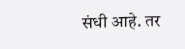संधी आहे. तर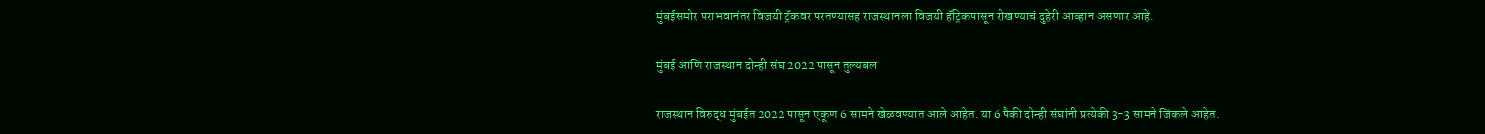मुंबईसमोर पराभवानंतर विजयी ट्रॅकवर परतण्यासह राजस्थानला विजयी हॅट्रिकपासून रोखण्याचं दुहेरी आव्हान असणार आहे.

मुंबई आणि राजस्थान दोन्ही संघ 2022 पासून तुल्यबल

राजस्थान विरुद्ध मुंबईत 2022 पासून एकूण 6 सामने खेळवण्यात आले आहेत. या 6 पैकी दोन्ही संघांनी प्रत्येकी 3-3 सामने जिंकले आहेत.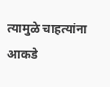त्यामुळे चाहत्यांना आकडे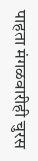पाहता मंगळवारीही चुरस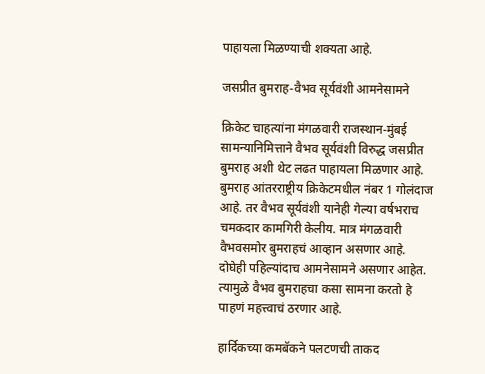पाहायला मिळण्याची शक्यता आहे.

जसप्रीत बुमराह-वैभव सूर्यवंशी आमनेसामने

क्रिकेट चाहत्यांना मंगळवारी राजस्थान-मुंबई सामन्यानिमित्ताने वैभव सूर्यवंशी विरुद्ध जसप्रीत बुमराह अशी थेट लढत पाहायला मिळणार आहे. बुमराह आंतरराष्ट्रीय क्रिकेटमधील नंबर 1 गोलंदाज आहे. तर वैभव सूर्यवंशी यानेही गेल्या वर्षभराच चमकदार कामगिरी केलीय. मात्र मंगळवारी वैभवसमोर बुमराहचं आव्हान असणार आहे. दोघेही पहिल्यांदाच आमनेसामने असणार आहेत. त्यामुळे वैभव बुमराहचा कसा सामना करतो हे पाहणं महत्त्वाचं ठरणार आहे.

हार्दिकच्या कमबॅकने पलटणची ताकद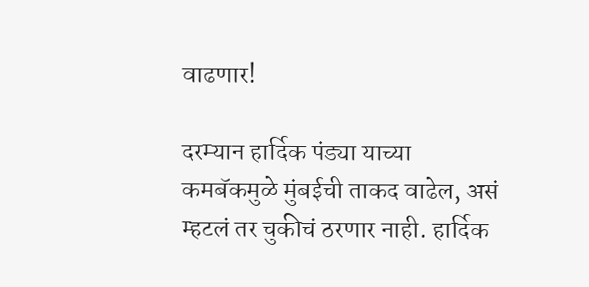वाढणार!

दरम्यान हार्दिक पंड्या याच्या कमबॅकमुळे मुंबईची ताकद वाढेल, असं म्हटलं तर चुकीचं ठरणार नाही. हार्दिक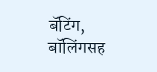बॅटिंग, बॉलिंगसह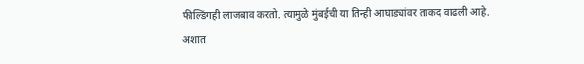फील्डिंगही लाजबाव करतो. त्यामुळे मुंबईची या तिन्ही आघाड्यांवर ताकद वाढली आहे. अशात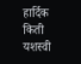हार्दिक किती यशस्वी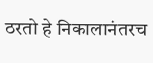ठरतो हे निकालानंतरच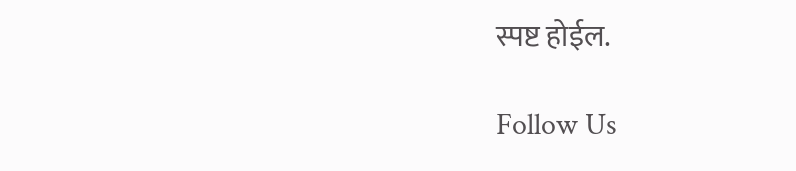स्पष्ट होईल.

Follow Us